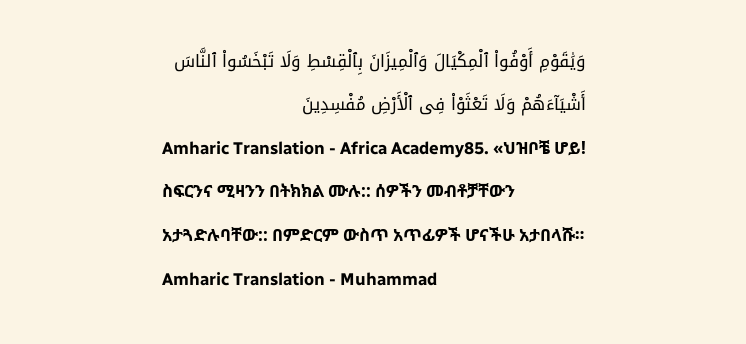وَيَٰقَوْمِ أَوْفُوا۟ ٱلْمِكْيَالَ وَٱلْمِيزَانَ بِٱلْقِسْطِ وَلَا تَبْخَسُوا۟ ٱلنَّاسَ أَشْيَآءَهُمْ وَلَا تَعْثَوْا۟ فِى ٱلْأَرْضِ مُفْسِدِينَ
Amharic Translation - Africa Academy85. «ህዝቦቼ ሆይ! ስፍርንና ሚዛንን በትክክል ሙሉ:: ሰዎችን መብቶቻቸውን አታጓድሉባቸው:: በምድርም ውስጥ አጥፊዎች ሆናችሁ አታበላሹ።
Amharic Translation - Muhammad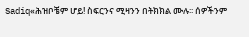Sadiq«ሕዝቦቼም ሆይ! ስፍርንና ሚዛንን በትክክል ሙሉ፡፡ ሰዎችንም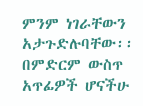ምንም ነገራቸውን አታጉድሉባቸው፡፡ በምድርም ውስጥ አጥፊዎች ሆናችሁ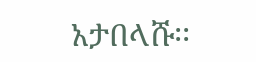አታበላሹ፡፡